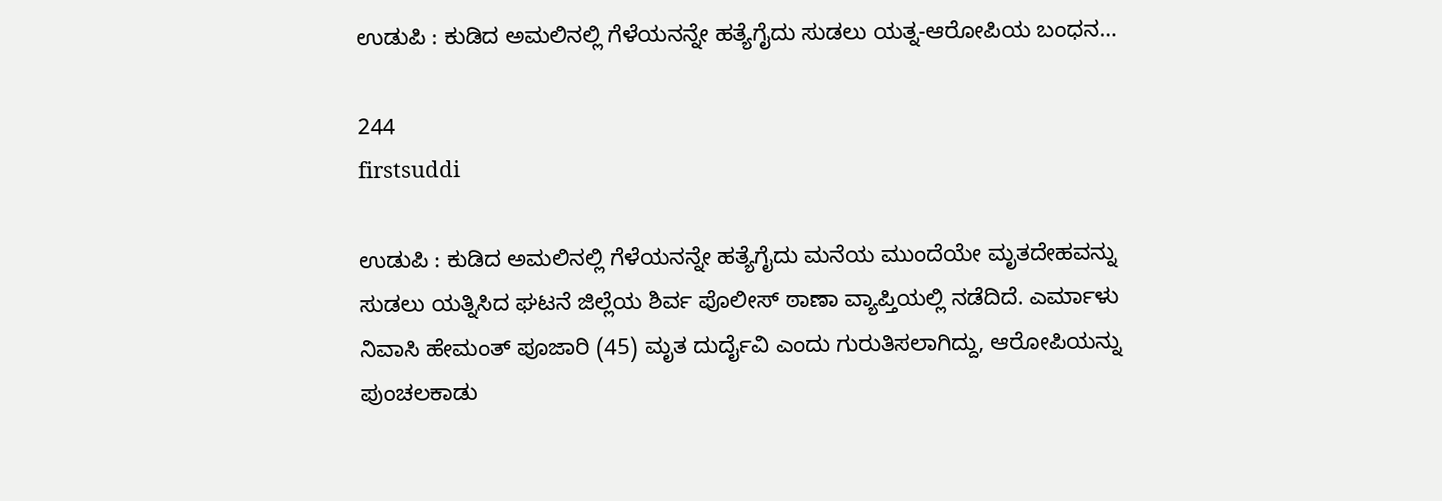ಉಡುಪಿ : ಕುಡಿದ ಅಮಲಿನಲ್ಲಿ ಗೆಳೆಯನನ್ನೇ ಹತ್ಯೆಗೈದು ಸುಡಲು ಯತ್ನ-ಆರೋಪಿಯ ಬಂಧನ…

244
firstsuddi

ಉಡುಪಿ : ಕುಡಿದ ಅಮಲಿನಲ್ಲಿ ಗೆಳೆಯನನ್ನೇ ಹತ್ಯೆಗೈದು ಮನೆಯ ಮುಂದೆಯೇ ಮೃತದೇಹವನ್ನು ಸುಡಲು ಯತ್ನಿಸಿದ ಘಟನೆ ಜಿಲ್ಲೆಯ ಶಿರ್ವ ಪೊಲೀಸ್ ಠಾಣಾ ವ್ಯಾಪ್ತಿಯಲ್ಲಿ ನಡೆದಿದೆ. ಎರ್ಮಾಳು ನಿವಾಸಿ ಹೇಮಂತ್ ಪೂಜಾರಿ (45) ಮೃತ ದುರ್ದೈವಿ ಎಂದು ಗುರುತಿಸಲಾಗಿದ್ದು, ಆರೋಪಿಯನ್ನು ಪುಂಚಲಕಾಡು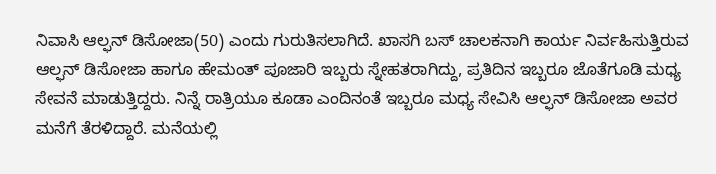ನಿವಾಸಿ ಆಲ್ಫನ್ ಡಿಸೋಜಾ(50) ಎಂದು ಗುರುತಿಸಲಾಗಿದೆ. ಖಾಸಗಿ ಬಸ್ ಚಾಲಕನಾಗಿ ಕಾರ್ಯ ನಿರ್ವಹಿಸುತ್ತಿರುವ ಆಲ್ಫನ್ ಡಿಸೋಜಾ ಹಾಗೂ ಹೇಮಂತ್ ಪೂಜಾರಿ ಇಬ್ಬರು ಸ್ನೇಹತರಾಗಿದ್ದು, ಪ್ರತಿದಿನ ಇಬ್ಬರೂ ಜೊತೆಗೂಡಿ ಮಧ್ಯ ಸೇವನೆ ಮಾಡುತ್ತಿದ್ದರು. ನಿನ್ನೆ ರಾತ್ರಿಯೂ ಕೂಡಾ ಎಂದಿನಂತೆ ಇಬ್ಬರೂ ಮಧ್ಯ ಸೇವಿಸಿ ಆಲ್ಫನ್ ಡಿಸೋಜಾ ಅವರ ಮನೆಗೆ ತೆರಳಿದ್ದಾರೆ. ಮನೆಯಲ್ಲಿ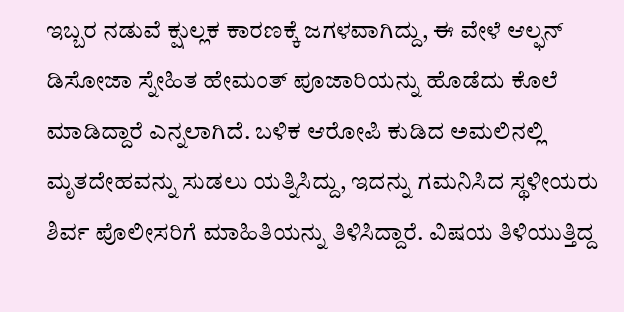ಇಬ್ಬರ ನಡುವೆ ಕ್ಷುಲ್ಲಕ ಕಾರಣಕ್ಕೆ ಜಗಳವಾಗಿದ್ದು, ಈ ವೇಳೆ ಆಲ್ಫನ್ ಡಿಸೋಜಾ ಸ್ನೇಹಿತ ಹೇಮಂತ್ ಪೂಜಾರಿಯನ್ನು ಹೊಡೆದು ಕೊಲೆ ಮಾಡಿದ್ದಾರೆ ಎನ್ನಲಾಗಿದೆ. ಬಳಿಕ ಆರೋಪಿ ಕುಡಿದ ಅಮಲಿನಲ್ಲಿ ಮೃತದೇಹವನ್ನು ಸುಡಲು ಯತ್ನಿಸಿದ್ದು, ಇದನ್ನು ಗಮನಿಸಿದ ಸ್ಥಳೀಯರು ಶಿರ್ವ ಪೊಲೀಸರಿಗೆ ಮಾಹಿತಿಯನ್ನು ತಿಳಿಸಿದ್ದಾರೆ. ವಿಷಯ ತಿಳಿಯುತ್ತಿದ್ದ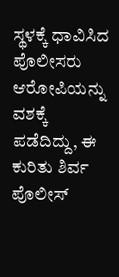ಸ್ಥಳಕ್ಕೆ ಧಾವಿಸಿದ ಪೊಲೀಸರು ಆರೋಪಿಯನ್ನು ವಶಕ್ಕೆ ಪಡೆದಿದ್ದು, ಈ ಕುರಿತು ಶಿರ್ವ ಪೊಲೀಸ್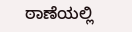ಠಾಣೆಯಲ್ಲಿ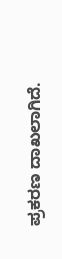ಪ್ರಕರಣ ದಾಖಲಾಗಿದೆ.